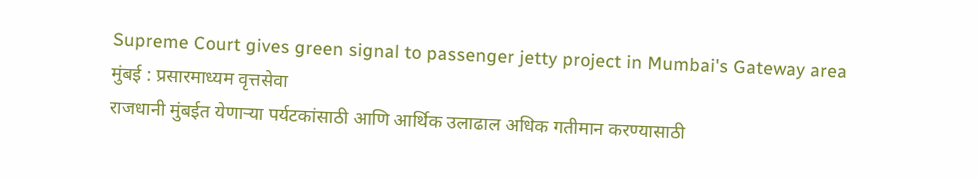Supreme Court gives green signal to passenger jetty project in Mumbai's Gateway area
मुंबई : प्रसारमाध्यम वृत्तसेवा
राजधानी मुंबईत येणाऱ्या पर्यटकांसाठी आणि आर्थिक उलाढाल अधिक गतीमान करण्यासाठी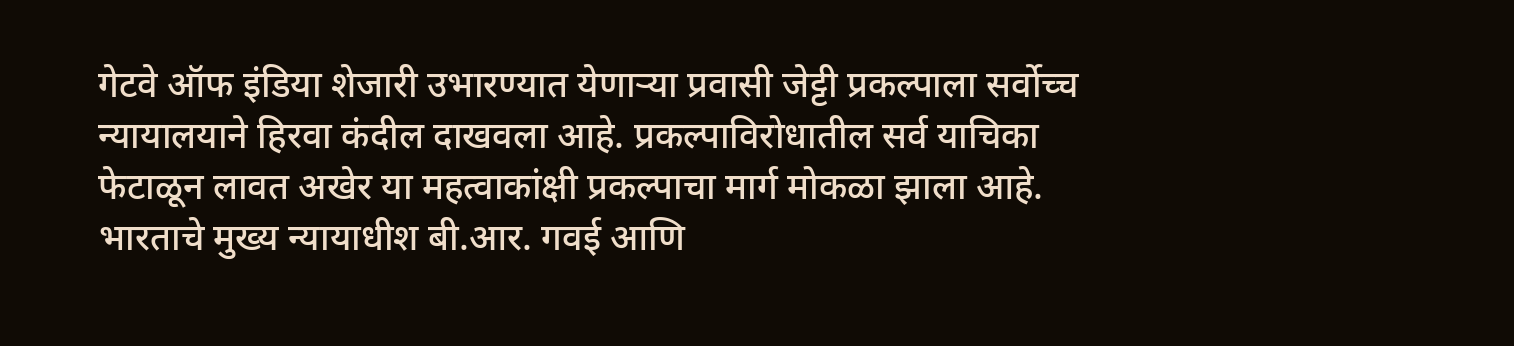गेटवे ऑफ इंडिया शेजारी उभारण्यात येणाऱ्या प्रवासी जेट्टी प्रकल्पाला सर्वोच्च न्यायालयाने हिरवा कंदील दाखवला आहे. प्रकल्पाविरोधातील सर्व याचिका फेटाळून लावत अखेर या महत्वाकांक्षी प्रकल्पाचा मार्ग मोकळा झाला आहे. भारताचे मुख्य न्यायाधीश बी.आर. गवई आणि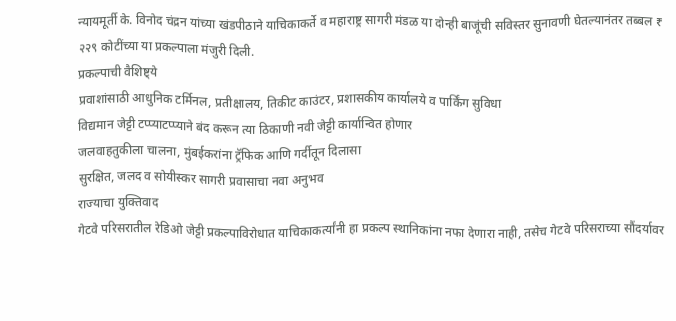न्यायमूर्ती के. विनोद चंद्रन यांच्या खंडपीठाने याचिकाकर्ते व महाराष्ट्र सागरी मंडळ या दोन्ही बाजूंची सविस्तर सुनावणी घेतल्यानंतर तब्बल ₹ २२९ कोटींच्या या प्रकल्पाला मंजुरी दिली.
प्रकल्पाची वैशिष्ट्ये
प्रवाशांसाठी आधुनिक टर्मिनल, प्रतीक्षालय, तिकीट काउंटर, प्रशासकीय कार्यालये व पार्किंग सुविधा
विद्यमान जेट्टी टप्प्याटप्प्याने बंद करून त्या ठिकाणी नवी जेट्टी कार्यान्वित होणार
जलवाहतुकीला चालना, मुंबईकरांना ट्रॅफिक आणि गर्दीतून दिलासा
सुरक्षित, जलद व सोयीस्कर सागरी प्रवासाचा नवा अनुभव
राज्याचा युक्तिवाद
गेटवे परिसरातील रेडिओ जेट्टी प्रकल्पाविरोधात याचिकाकर्त्यांनी हा प्रकल्प स्थानिकांना नफा देणारा नाही, तसेच गेटवे परिसराच्या सौंदर्यावर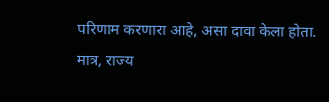परिणाम करणारा आहे, असा दावा केला होता. मात्र, राज्य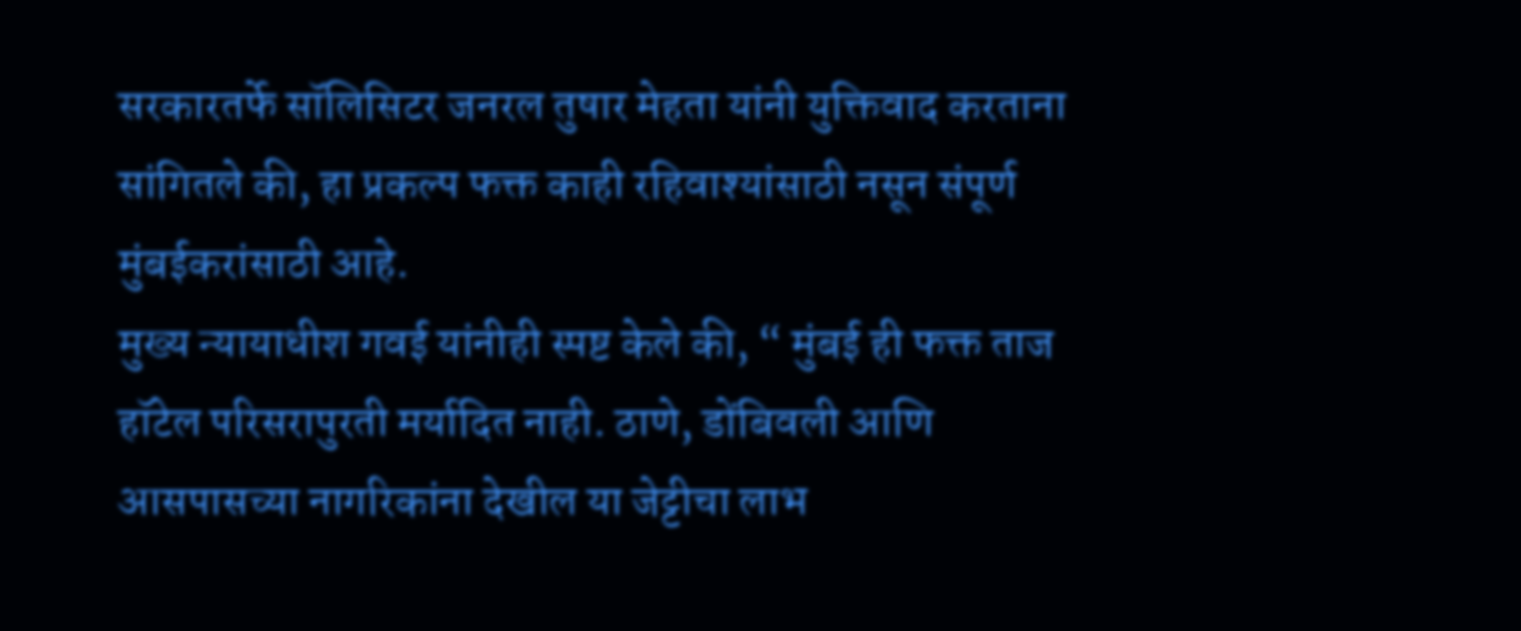सरकारतर्फे सॉलिसिटर जनरल तुषार मेहता यांनी युक्तिवाद करताना सांगितले की, हा प्रकल्प फक्त काही रहिवाश्यांसाठी नसून संपूर्ण मुंबईकरांसाठी आहे.
मुख्य न्यायाधीश गवई यांनीही स्पष्ट केले की, “ मुंबई ही फक्त ताज हॉटेल परिसरापुरती मर्यादित नाही. ठाणे, डोंबिवली आणि आसपासच्या नागरिकांना देखील या जेट्टीचा लाभ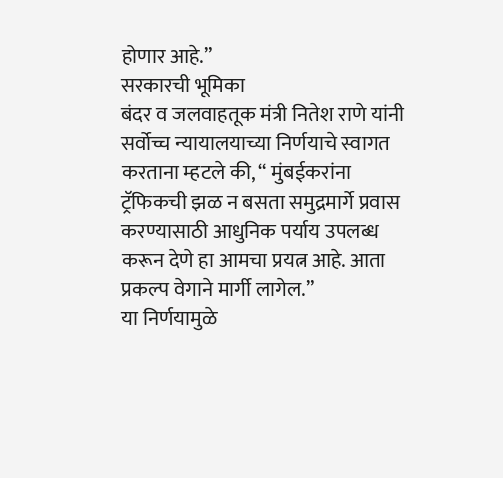होणार आहे.”
सरकारची भूमिका
बंदर व जलवाहतूक मंत्री नितेश राणे यांनी सर्वोच्च न्यायालयाच्या निर्णयाचे स्वागत करताना म्हटले की, “ मुंबईकरांना ट्रॅफिकची झळ न बसता समुद्रमार्गे प्रवास करण्यासाठी आधुनिक पर्याय उपलब्ध करून देणे हा आमचा प्रयत्न आहे. आता प्रकल्प वेगाने मार्गी लागेल.”
या निर्णयामुळे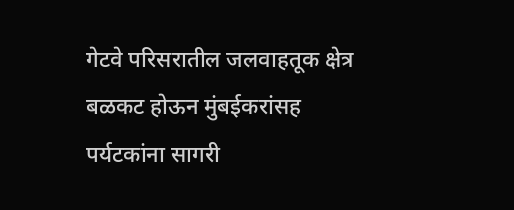गेटवे परिसरातील जलवाहतूक क्षेत्र बळकट होऊन मुंबईकरांसह पर्यटकांना सागरी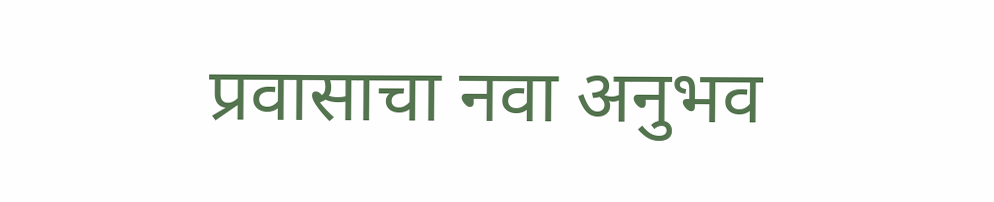प्रवासाचा नवा अनुभव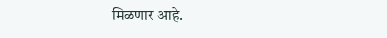मिळणार आहे.